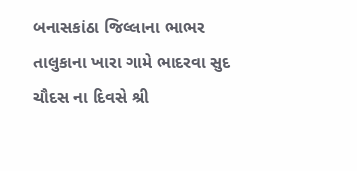બનાસકાંઠા જિલ્લાના ભાભર તાલુકાના ખારા ગામે ભાદરવા સુદ ચૌદસ ના દિવસે શ્રી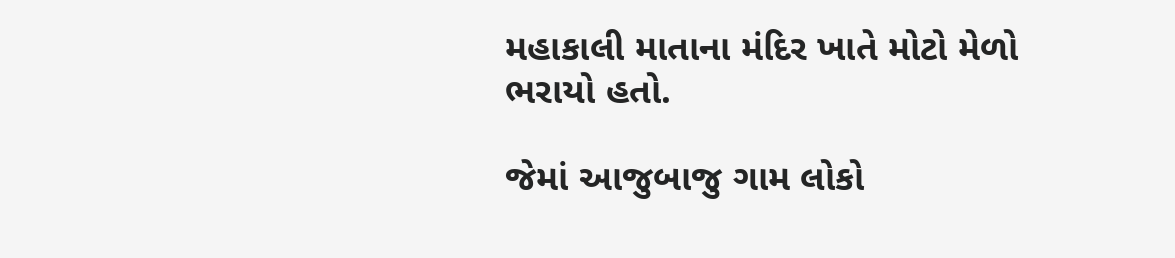મહાકાલી માતાના મંદિર ખાતે મોટો મેળો ભરાયો હતો.

જેમાં આજુબાજુ ગામ લોકો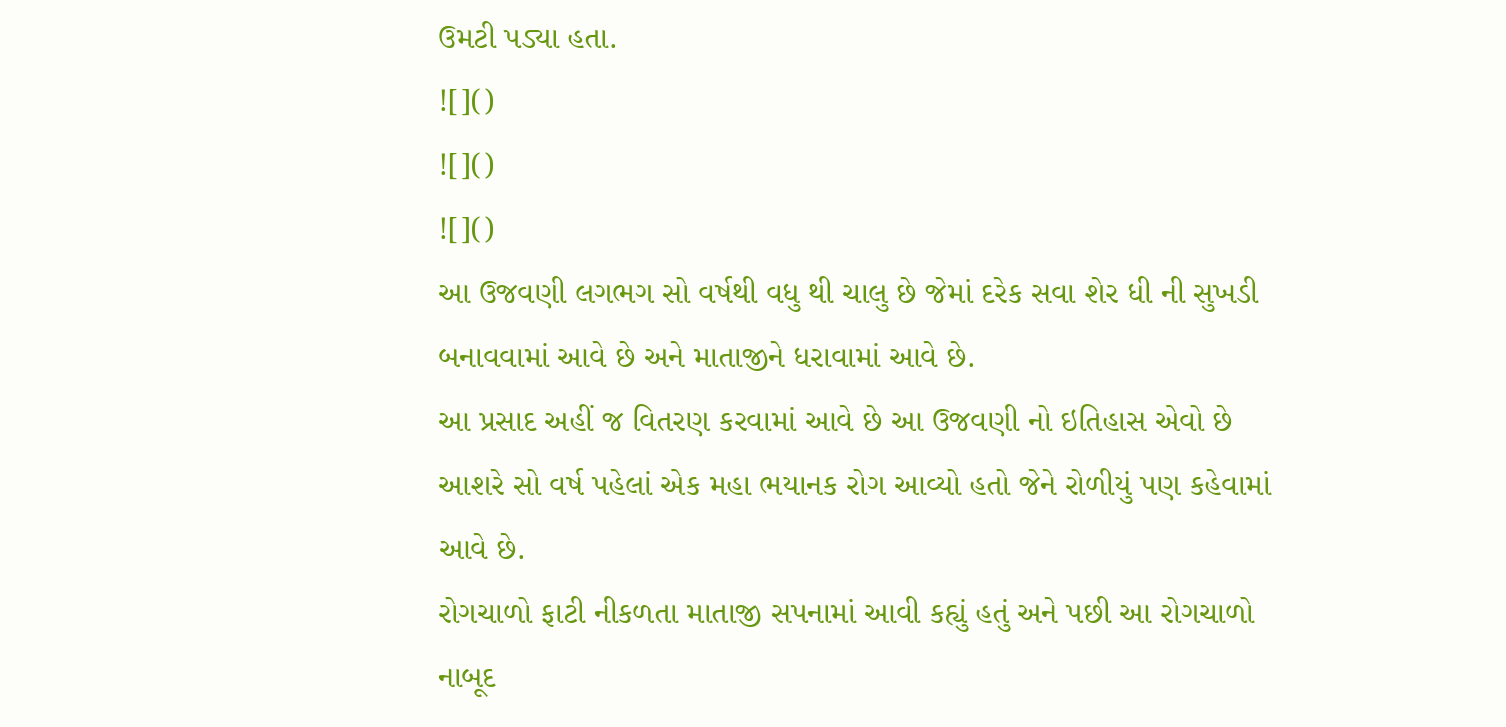ઉમટી પડ્યા હતા.
![]()
![]()
![]()
આ ઉજવણી લગભગ સો વર્ષથી વધુ થી ચાલુ છે જેમાં દરેક સવા શેર ધી ની સુખડી બનાવવામાં આવે છે અને માતાજીને ધરાવામાં આવે છે.
આ પ્રસાદ અહીં જ વિતરણ કરવામાં આવે છે આ ઉજવણી નો ઇતિહાસ એવો છે આશરે સો વર્ષ પહેલાં એક મહા ભયાનક રોગ આવ્યો હતો જેને રોળીયું પણ કહેવામાં આવે છે.
રોગચાળો ફાટી નીકળતા માતાજી સપનામાં આવી કહ્યું હતું અને પછી આ રોગચાળો નાબૂદ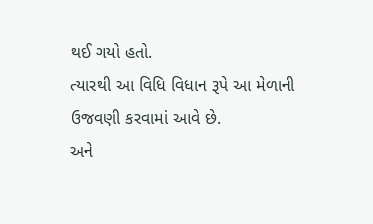થઈ ગયો હતો.
ત્યારથી આ વિધિ વિધાન રૂપે આ મેળાની ઉજવણી કરવામાં આવે છે.
અને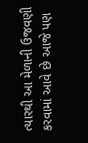ત્યારથી આ મેળાની ઉજવણી કરવામાં આવે છે આજે પણ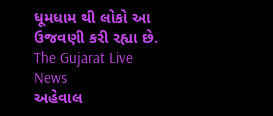ધૂમધામ થી લોકો આ ઉજવણી કરી રહ્યા છે.
The Gujarat Live News
અહેવાલ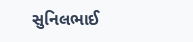સુનિલભાઈ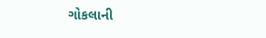ગોકલાની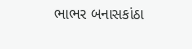ભાભર બનાસકાંઠા